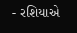- રશિયાએ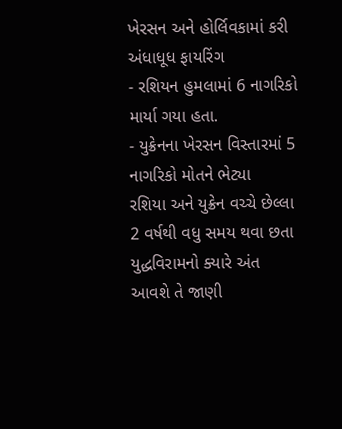ખેરસન અને હોર્લિવકામાં કરી અંધાધૂધ ફાયરિંગ
- રશિયન હુમલામાં 6 નાગરિકો માર્યા ગયા હતા.
- યુક્રેનના ખેરસન વિસ્તારમાં 5 નાગરિકો મોતને ભેટ્યા
રશિયા અને યુક્રેન વચ્ચે છેલ્લા 2 વર્ષથી વધુ સમય થવા છતા યુદ્ધવિરામનો ક્યારે અંત આવશે તે જાણી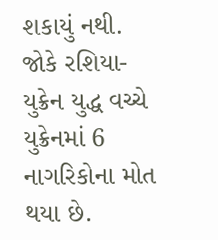શકાયું નથી. જોકે રશિયા-યુક્રેન યુદ્ધ વચ્ચે યુક્રેનમાં 6 નાગરિકોના મોત થયા છે.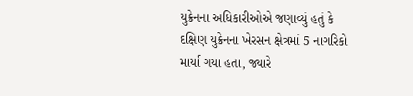યુક્રેનના અધિકારીઓએ જણાવ્યું હતું કે દક્ષિણ યુક્રેનના ખેરસન ક્ષેત્રમાં 5 નાગરિકો માર્યા ગયા હતા, જ્યારે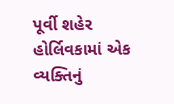પૂર્વી શહેર હોર્લિવકામાં એક વ્યક્તિનું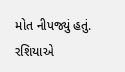મોત નીપજ્યું હતું.
રશિયાએ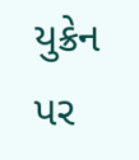યુક્રેન પર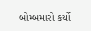બોમ્બમારો કર્યો